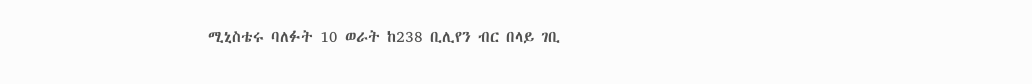ሚኒስቴሩ ባለፉት 10 ወራት ከ238 ቢሊየን ብር በላይ ገቢ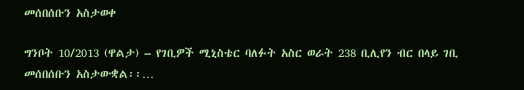መሰበሰቡን አስታወቀ

ግንቦት 10/2013 (ዋልታ) – የገቢዎች ሚኒስቴር ባለፉት አስር ወራት 238 ቢሊየን ብር በላይ ገቢ መሰበሰቡን አስታውቋል፡፡…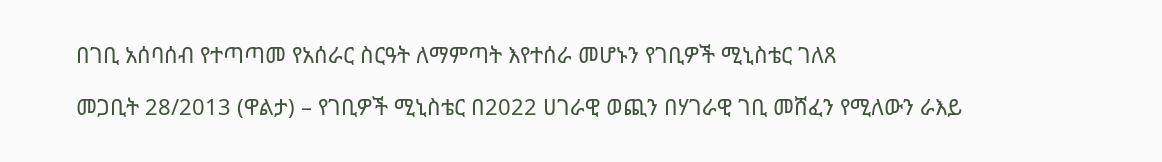በገቢ አሰባሰብ የተጣጣመ የአሰራር ስርዓት ለማምጣት እየተሰራ መሆኑን የገቢዎች ሚኒስቴር ገለጸ

መጋቢት 28/2013 (ዋልታ) – የገቢዎች ሚኒስቴር በ2022 ሀገራዊ ወጪን በሃገራዊ ገቢ መሸፈን የሚለውን ራእይ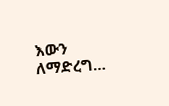እውን ለማድረግ…